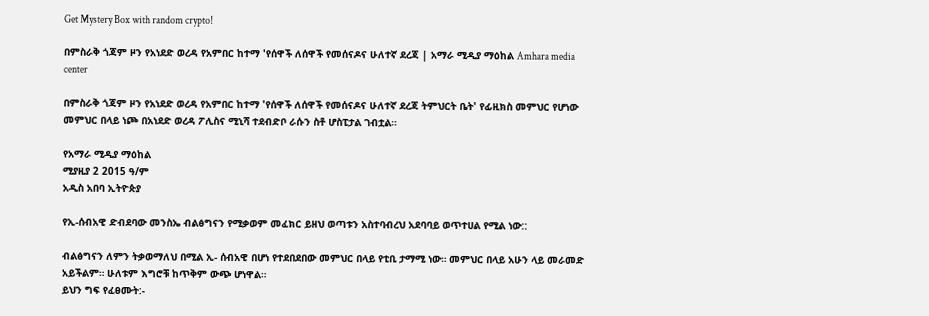Get Mystery Box with random crypto!

በምስራቅ ጎጃም ዞን የአነደድ ወረዳ የአምበር ከተማ 'የሰዋች ለሰዋች የመሰናዶና ሁለተኛ ደረጃ | አማራ ሚዲያ ማዕከል Amhara media center

በምስራቅ ጎጃም ዞን የአነደድ ወረዳ የአምበር ከተማ 'የሰዋች ለሰዋች የመሰናዶና ሁለተኛ ደረጃ ትምህርት ቤት' የፊዚክስ መምህር የሆነው መምህር በላይ ነጮ በአነደድ ወረዳ ፖሊስና ሚኒሻ ተደብድቦ ራሱን ስቶ ሆስፒታል ገብቷል።

የአማራ ሚዲያ ማዕከል
ሚያዚያ 2 2015 ዓ/ም
አዲስ አበባ ኢትዮጵያ

የኢ-ሰብአዊ ድብደባው መንስኤ ብልፅግናን የሚቃወም መፈክር ይዘህ ወጣቱን አስተባብረህ አደባባይ ወጥተሀል የሚል ነው::

ብልፅግናን ለምን ትቃወማለህ በሚል ኢ- ሰብአዊ በሆነ የተደበደበው መምህር በላይ የቲቢ ታማሚ ነው። መምህር በላይ አሁን ላይ መራመድ አይችልም። ሁለቱም እግሮቹ ከጥቅም ውጭ ሆነዋል።
ይህን ግፍ የፈፀሙት:-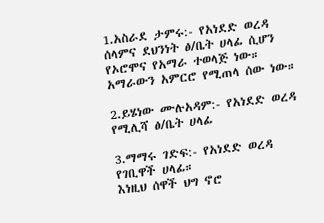1.አስራደ ታምሩ:- የአነደድ ወረዳ ሰላምና ደህንነት ፅ/ቤት ሀላፊ ሲሆን የኦሮሞና የአማራ ተወላጅ ነው። አማራውን አምርሮ የሚጠላ ሰው ነው።

2.ይሄነው ሙሉአዳም:- የአነደድ ወረዳ የሚሊሻ ፅ/ቤት ሀላፊ

3.ማማሩ ገድፍ:- የአነደድ ወረዳ የገቢዋች ሀላፊ።
እነዚህ ሰዋች ህግ ኖሮ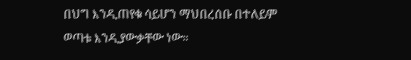በህግ እንዲጠየቁ ሳይሆን ማህበረሰቡ በተለይም ወጣቱ እንዲያውቃቸው ነው።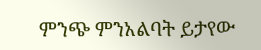ምንጭ ምንአልባት ይታየው